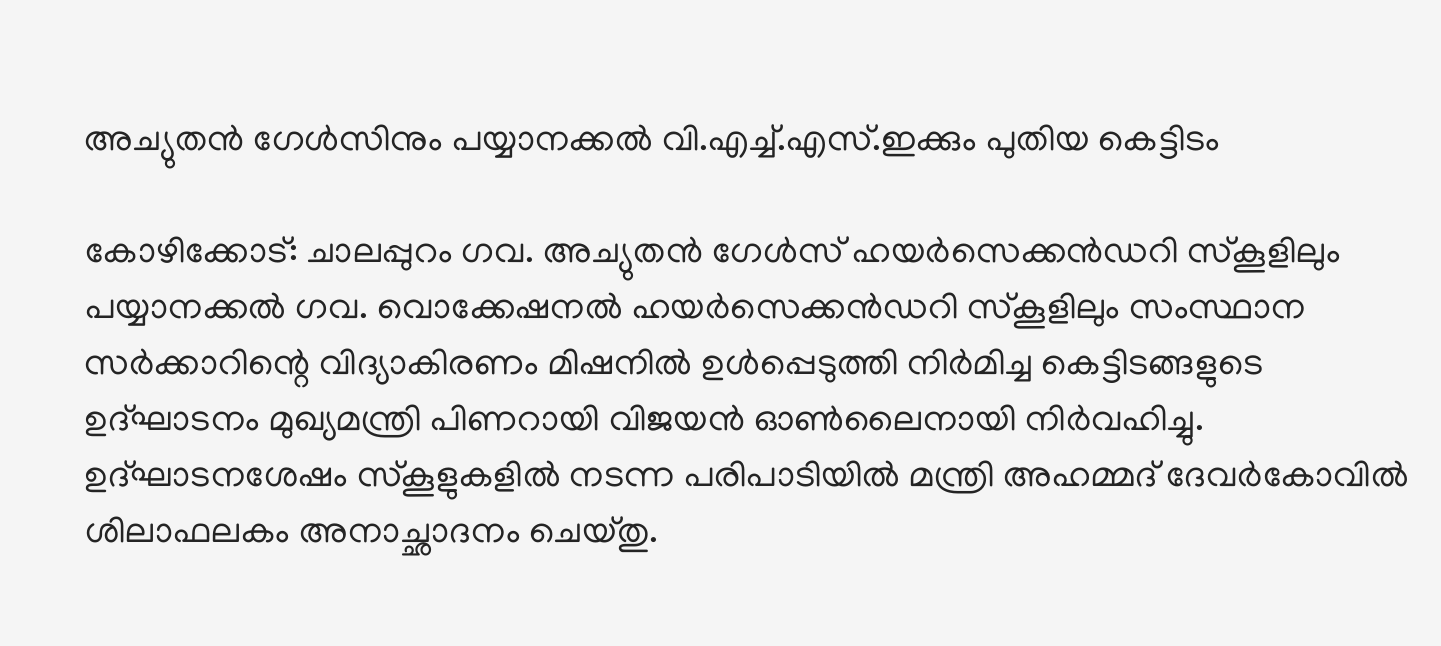അച്യുതന്‍ ഗേള്‍സിനും പയ്യാനക്കല്‍ വി.എച്ച്.എസ്.ഇക്കും പുതിയ കെട്ടിടം

കോഴിക്കോട്: ചാലപ്പുറം ഗവ. അച്യുതന്‍ ഗേള്‍സ് ഹയര്‍സെക്കൻഡറി സ്‌കൂളിലും പയ്യാനക്കല്‍ ഗവ. വൊക്കേഷനല്‍ ഹയര്‍സെക്കന്‍ഡറി സ്‌കൂളിലും സംസ്ഥാന സര്‍ക്കാറിന്റെ വിദ്യാകിരണം മിഷനില്‍ ഉള്‍പ്പെടുത്തി നിര്‍മിച്ച കെട്ടിടങ്ങളുടെ ഉദ്ഘാടനം മുഖ്യമന്ത്രി പിണറായി വിജയന്‍ ഓണ്‍ലൈനായി നിര്‍വഹിച്ചു. ഉദ്ഘാടനശേഷം സ്‌കൂളുകളില്‍ നടന്ന പരിപാടിയില്‍ മന്ത്രി അഹമ്മദ് ദേവര്‍കോവില്‍ ശിലാഫലകം അനാച്ഛാദനം ചെയ്തു.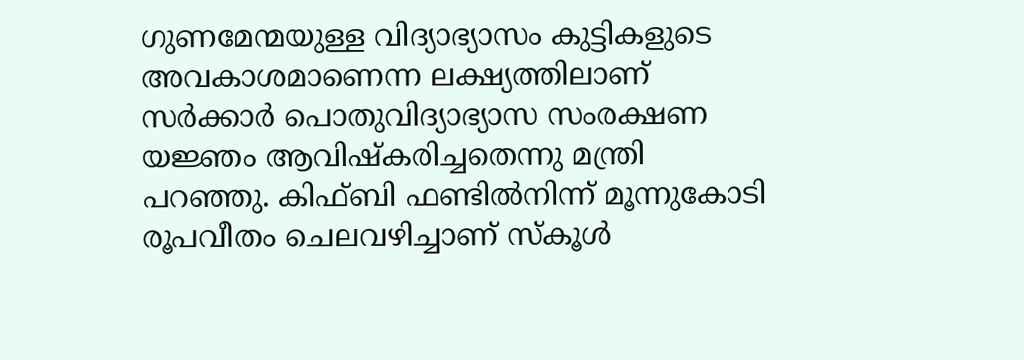ഗുണമേന്മയുള്ള വിദ്യാഭ്യാസം കുട്ടികളുടെ അവകാശമാണെന്ന ലക്ഷ്യത്തിലാണ് സര്‍ക്കാര്‍ പൊതുവിദ്യാഭ്യാസ സംരക്ഷണ യജ്ഞം ആവിഷ്‌കരിച്ചതെന്നു മന്ത്രി പറഞ്ഞു. കിഫ്ബി ഫണ്ടില്‍നിന്ന് മൂന്നുകോടി രൂപവീതം ചെലവഴിച്ചാണ് സ്‌കൂള്‍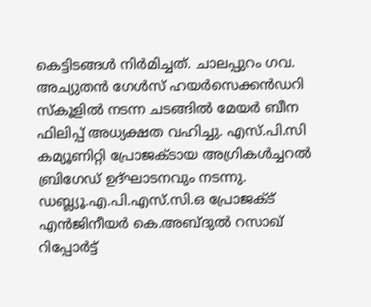കെട്ടിടങ്ങള്‍ നിര്‍മിച്ചത്. ചാലപ്പുറം ഗവ. അച്യുതന്‍ ഗേള്‍സ് ഹയര്‍സെക്കൻഡറി സ്‌കൂളില്‍ നടന്ന ചടങ്ങില്‍ മേയര്‍ ബീന ഫിലിപ്പ് അധ്യക്ഷത വഹിച്ചു. എസ്.പി.സി കമ്യൂണിറ്റി പ്രോജക്ടായ അഗ്രികള്‍ച്ചറല്‍ ബ്രിഗേഡ് ഉദ്ഘാടനവും നടന്നു. ഡബ്ല്യൂ.എ.പി.എസ്.സി.ഒ പ്രോജക്ട് എൻജിനീയര്‍ കെ.അബ്ദുൽ റസാഖ് റിപ്പോര്‍ട്ട്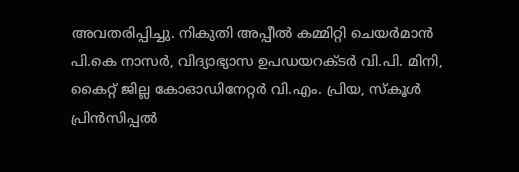അവതരിപ്പിച്ചു. നികുതി അപ്പീല്‍ കമ്മിറ്റി ചെയര്‍മാന്‍ പി.കെ നാസര്‍, വിദ്യാഭ്യാസ ഉപഡയറക്ടര്‍ വി.പി. മിനി, കൈറ്റ് ജില്ല കോഓഡിനേറ്റര്‍ വി.എം. പ്രിയ, സ്‌കൂള്‍ പ്രിന്‍സിപ്പൽ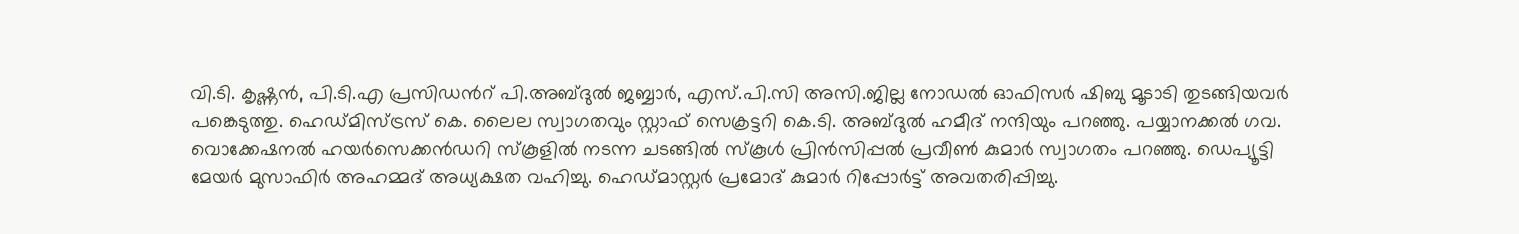വി.ടി. കൃഷ്ണന്‍, പി.ടി.എ പ്രസിഡന്‍റ് പി.അബ്ദുൽ ജബ്ബാര്‍, എസ്.പി.സി അസി.ജില്ല നോഡല്‍ ഓഫിസര്‍ ഷിബു മൂടാടി തുടങ്ങിയവര്‍ പങ്കെടുത്തു. ഹെഡ്മിസ്ട്രസ് കെ. ലൈല സ്വാഗതവും സ്റ്റാഫ് സെക്രട്ടറി കെ.ടി. അബ്ദുൽ ഹമീദ് നന്ദിയും പറഞ്ഞു. പയ്യാനക്കല്‍ ഗവ. വൊക്കേഷനല്‍ ഹയര്‍സെക്കന്‍ഡറി സ്‌കൂളില്‍ നടന്ന ചടങ്ങില്‍ സ്‌കൂള്‍ പ്രിന്‍സിപ്പല്‍ പ്രവീണ്‍ കുമാര്‍ സ്വാഗതം പറഞ്ഞു. ഡെപ്യൂട്ടി മേയര്‍ മുസാഫിര്‍ അഹമ്മദ് അധ്യക്ഷത വഹിച്ചു. ഹെഡ്മാസ്റ്റര്‍ പ്രമോദ് കുമാര്‍ റിപ്പോര്‍ട്ട് അവതരിപ്പിച്ചു.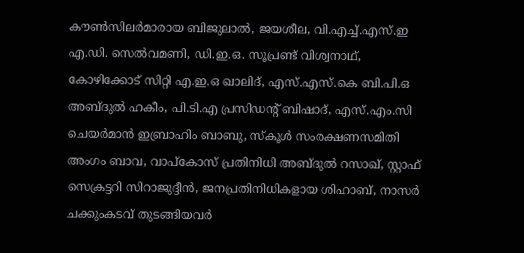കൗണ്‍സിലര്‍മാരായ ബിജുലാല്‍, ജയശീല, വി.എച്ച്.എസ്.ഇ എ.ഡി. സെല്‍വമണി, ഡി.ഇ.ഒ. സൂപ്രണ്ട് വിശ്വനാഥ്, കോഴിക്കോട് സിറ്റി എ.ഇ.ഒ ഖാലിദ്, എസ്.എസ്.കെ ബി.പി.ഒ അബ്ദുല്‍ ഹകീം, പി.ടി.എ പ്രസിഡന്റ് ബിഷാദ്, എസ്.എം.സി ചെയര്‍മാന്‍ ഇബ്രാഹിം ബാബു, സ്‌കൂള്‍ സംരക്ഷണസമിതി അംഗം ബാവ, വാപ്‌കോസ് പ്രതിനിധി അബ്ദുല്‍ റസാഖ്, സ്റ്റാഫ് സെക്രട്ടറി സിറാജുദ്ദീന്‍, ജനപ്രതിനിധികളായ ശിഹാബ്, നാസര്‍ ചക്കുംകടവ് തുടങ്ങിയവര്‍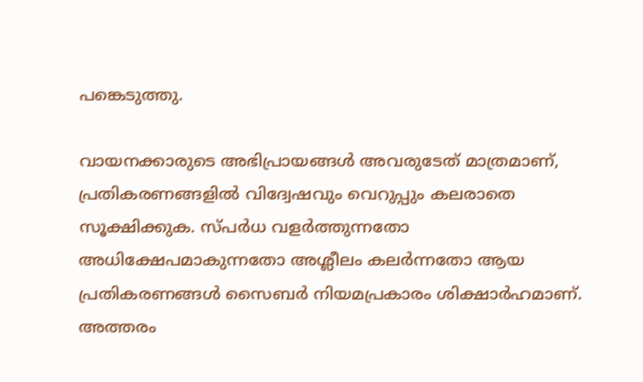പങ്കെടുത്തു.

വായനക്കാരുടെ അഭിപ്രായങ്ങള്‍ അവരുടേത് മാത്രമാണ്, പ്രതികരണങ്ങളിൽ വിദ്വേഷവും വെറുപ്പും കലരാതെ സൂക്ഷിക്കുക. സ്പർധ വളർത്തുന്നതോ അധിക്ഷേപമാകുന്നതോ അശ്ലീലം കലർന്നതോ ആയ പ്രതികരണങ്ങൾ സൈബർ നിയമപ്രകാരം ശിക്ഷാർഹമാണ്. അത്തരം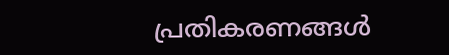പ്രതികരണങ്ങൾ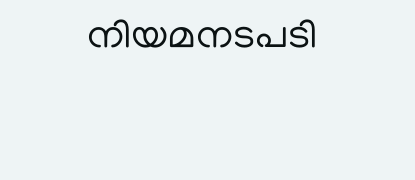നിയമനടപടി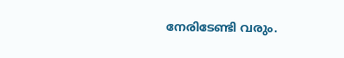നേരിടേണ്ടി വരും.